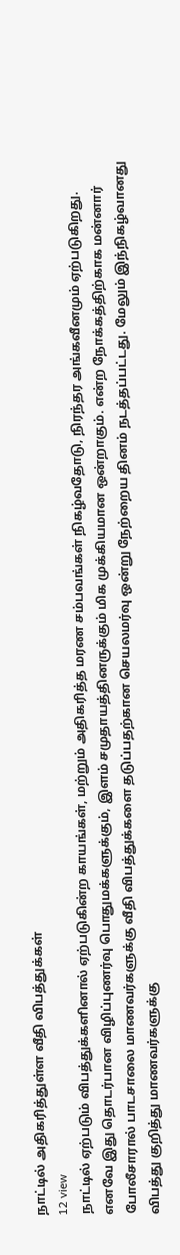நாட்டில் அதிகரித்துள்ள வீதி விபத்துக்கள்
12 view
நாட்டில் ஏற்படும் விபத்துக்களினால் ஏற்படுகின்ற காயங்கள், மற்றும் அதிகரித்த மரண சம்பவங்கள் நிகழ்வதோடு, நிரந்தர அங்கவீனமும் ஏற்படுகிறது. எனவே இது தொடர்பான விழிப்புணர்வு பொதுமக்களுக்கும், இளம் சமுதாயத்தினருக்கும் மிக முக்கியமான ஒன்றாகும். என்ற நோக்கத்திற்காக மன்னார் போலீசாரால் பாடசாலை மாணவர்களுக்கு வீதி விபத்துக்களை தடுப்பதற்கான செயலமர்வு ஒன்று நேற்றைய தினம் நடத்தப்பட்டது. மேலும் இந்நிகழ்வானது விபத்து குறித்து மாணவர்களுக்கு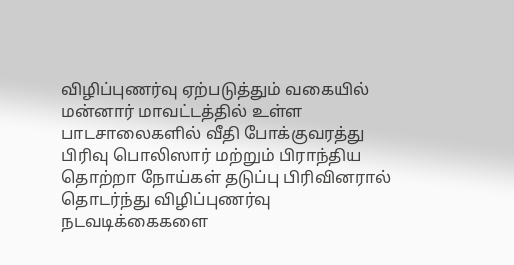விழிப்புணர்வு ஏற்படுத்தும் வகையில் மன்னார் மாவட்டத்தில் உள்ள பாடசாலைகளில் வீதி போக்குவரத்து பிரிவு பொலிஸார் மற்றும் பிராந்திய தொற்றா நோய்கள் தடுப்பு பிரிவினரால் தொடர்ந்து விழிப்புணர்வு நடவடிக்கைகளை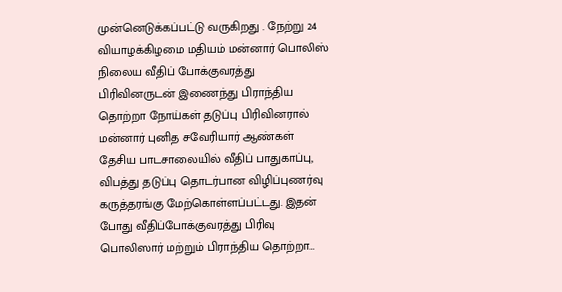முன்னெடுக்கப்பட்டு வருகிறது . நேற்று 24 வியாழக்கிழமை மதியம் மன்னார் பொலிஸ் நிலைய வீதிப் போக்குவரத்து பிரிவினருடன் இணைந்து பிராந்திய தொற்றா நோய்கள் தடுப்பு பிரிவினரால் மன்னார் புனித சவேரியார் ஆண்கள் தேசிய பாடசாலையில் வீதிப் பாதுகாப்பு, விபத்து தடுப்பு தொடர்பான விழிப்புணர்வு கருத்தரங்கு மேற்கொள்ளப்பட்டது. இதன் போது வீதிப்போக்குவரத்து பிரிவு பொலிஸார் மற்றும் பிராந்திய தொற்றா…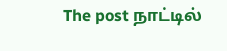The post நாட்டில்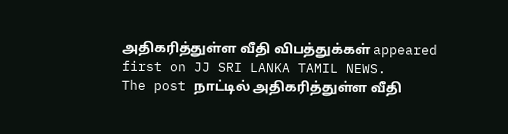அதிகரித்துள்ள வீதி விபத்துக்கள் appeared first on JJ SRI LANKA TAMIL NEWS.
The post நாட்டில் அதிகரித்துள்ள வீதி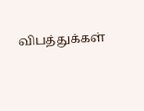விபத்துக்கள்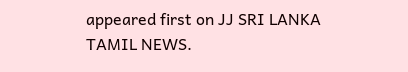appeared first on JJ SRI LANKA TAMIL NEWS.